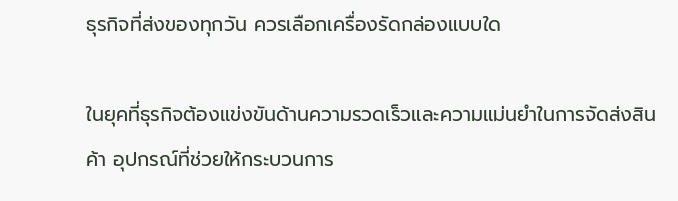ธุรกิจที่ส่งของทุกวัน ควรเลือกเครื่องรัดกล่องแบบใด

ในยุคที่ธุรกิจต้องแข่งขันด้านความรวดเร็วและความแม่นยำในการจัดส่งสินค้า อุปกรณ์ที่ช่วยให้กระบวนการ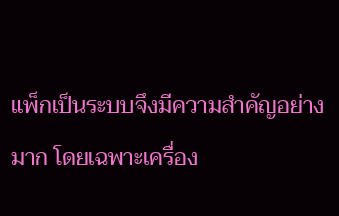แพ็กเป็นระบบจึงมีความสำคัญอย่างมาก โดยเฉพาะเครื่อง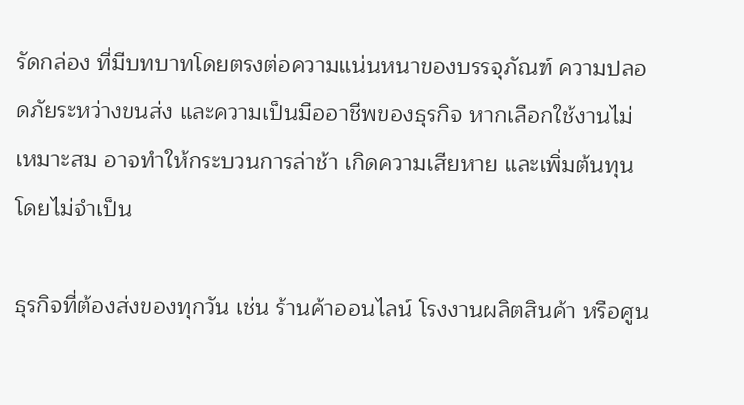รัดกล่อง ที่มีบทบาทโดยตรงต่อความแน่นหนาของบรรจุภัณฑ์ ความปลอดภัยระหว่างขนส่ง และความเป็นมืออาชีพของธุรกิจ หากเลือกใช้งานไม่เหมาะสม อาจทำให้กระบวนการล่าช้า เกิดความเสียหาย และเพิ่มต้นทุนโดยไม่จำเป็น

ธุรกิจที่ต้องส่งของทุกวัน เช่น ร้านค้าออนไลน์ โรงงานผลิตสินค้า หรือศูน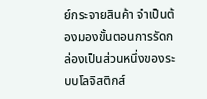ย์กระจายสินค้า จำเป็นต้องมองขั้นตอนการรัดกล่องเป็นส่วนหนึ่งของระบบโลจิสติกส์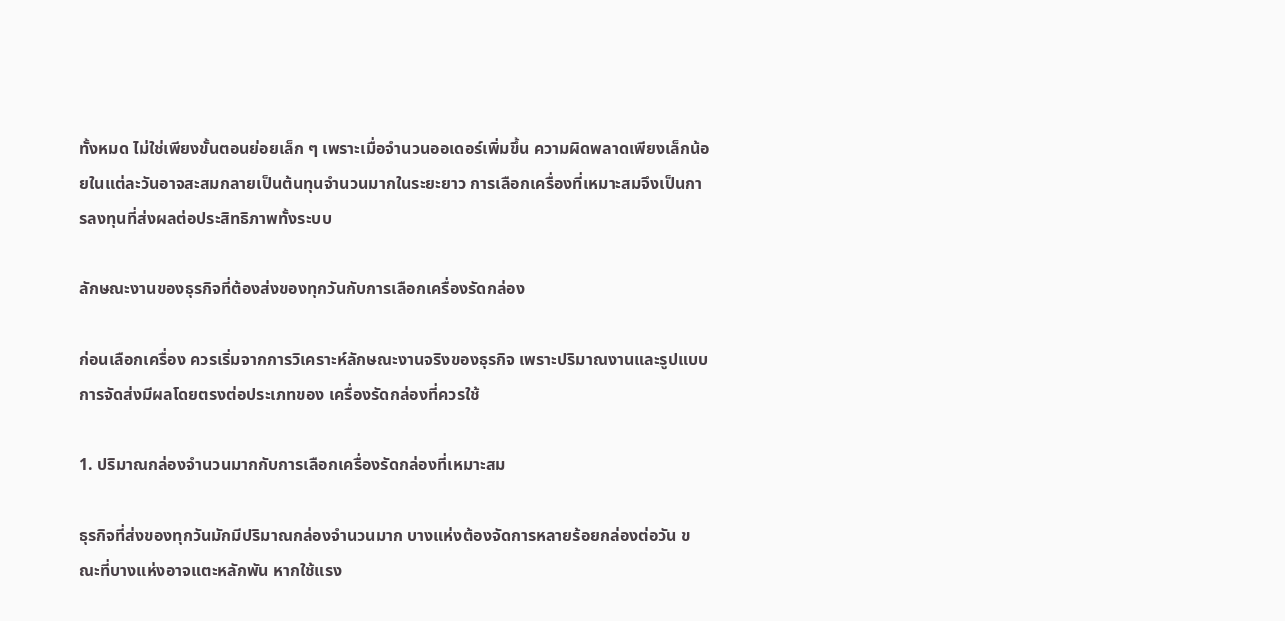ทั้งหมด ไม่ใช่เพียงขั้นตอนย่อยเล็ก ๆ เพราะเมื่อจำนวนออเดอร์เพิ่มขึ้น ความผิดพลาดเพียงเล็กน้อยในแต่ละวันอาจสะสมกลายเป็นต้นทุนจำนวนมากในระยะยาว การเลือกเครื่องที่เหมาะสมจึงเป็นการลงทุนที่ส่งผลต่อประสิทธิภาพทั้งระบบ

ลักษณะงานของธุรกิจที่ต้องส่งของทุกวันกับการเลือกเครื่องรัดกล่อง

ก่อนเลือกเครื่อง ควรเริ่มจากการวิเคราะห์ลักษณะงานจริงของธุรกิจ เพราะปริมาณงานและรูปแบบการจัดส่งมีผลโดยตรงต่อประเภทของ เครื่องรัดกล่องที่ควรใช้

1. ปริมาณกล่องจำนวนมากกับการเลือกเครื่องรัดกล่องที่เหมาะสม

ธุรกิจที่ส่งของทุกวันมักมีปริมาณกล่องจำนวนมาก บางแห่งต้องจัดการหลายร้อยกล่องต่อวัน ขณะที่บางแห่งอาจแตะหลักพัน หากใช้แรง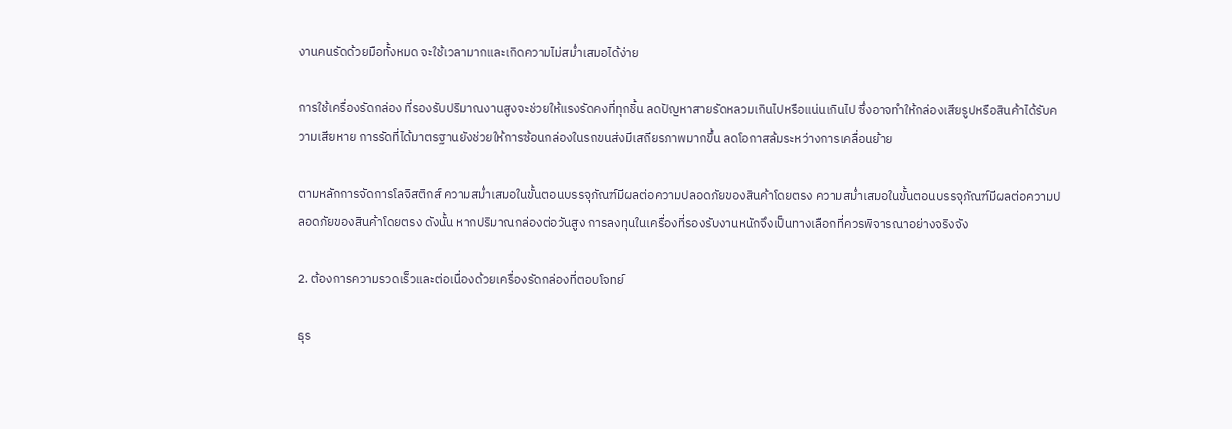งานคนรัดด้วยมือทั้งหมด จะใช้เวลามากและเกิดความไม่สม่ำเสมอได้ง่าย

การใช้เครื่องรัดกล่อง ที่รองรับปริมาณงานสูงจะช่วยให้แรงรัดคงที่ทุกชิ้น ลดปัญหาสายรัดหลวมเกินไปหรือแน่นเกินไป ซึ่งอาจทำให้กล่องเสียรูปหรือสินค้าได้รับความเสียหาย การรัดที่ได้มาตรฐานยังช่วยให้การซ้อนกล่องในรถขนส่งมีเสถียรภาพมากขึ้น ลดโอกาสล้มระหว่างการเคลื่อนย้าย

ตามหลักการจัดการโลจิสติกส์ ความสม่ำเสมอในขั้นตอนบรรจุภัณฑ์มีผลต่อความปลอดภัยของสินค้าโดยตรง ความสม่ำเสมอในขั้นตอนบรรจุภัณฑ์มีผลต่อความปลอดภัยของสินค้าโดยตรง ดังนั้น หากปริมาณกล่องต่อวันสูง การลงทุนในเครื่องที่รองรับงานหนักจึงเป็นทางเลือกที่ควรพิจารณาอย่างจริงจัง

2. ต้องการความรวดเร็วและต่อเนื่องด้วยเครื่องรัดกล่องที่ตอบโจทย์

ธุร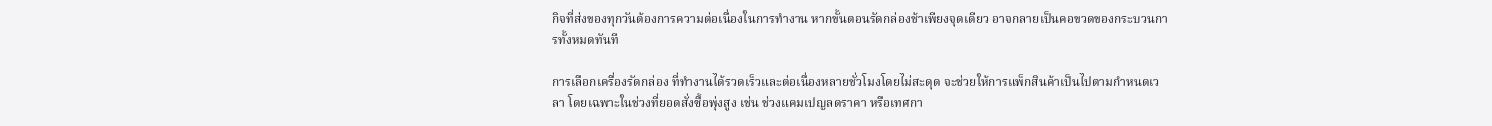กิจที่ส่งของทุกวันต้องการความต่อเนื่องในการทำงาน หากขั้นตอนรัดกล่องช้าเพียงจุดเดียว อาจกลายเป็นคอขวดของกระบวนการทั้งหมดทันที

การเลือกเครื่องรัดกล่อง ที่ทำงานได้รวดเร็วและต่อเนื่องหลายชั่วโมงโดยไม่สะดุด จะช่วยให้การแพ็กสินค้าเป็นไปตามกำหนดเวลา โดยเฉพาะในช่วงที่ยอดสั่งซื้อพุ่งสูง เช่น ช่วงแคมเปญลดราคา หรือเทศกา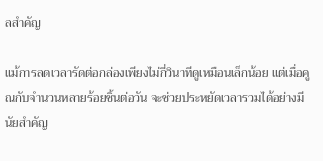ลสำคัญ

แม้การลดเวลารัดต่อกล่องเพียงไม่กี่วินาทีดูเหมือนเล็กน้อย แต่เมื่อคูณกับจำนวนหลายร้อยชิ้นต่อวัน จะช่วยประหยัดเวลารวมได้อย่างมีนัยสำคัญ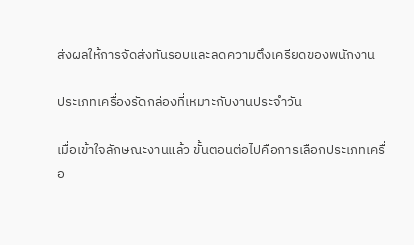ส่งผลให้การจัดส่งทันรอบและลดความตึงเครียดของพนักงาน

ประเภทเครื่องรัดกล่องที่เหมาะกับงานประจำวัน

เมื่อเข้าใจลักษณะงานแล้ว ขั้นตอนต่อไปคือการเลือกประเภทเครื่อ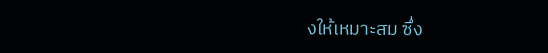งให้เหมาะสม ซึ่ง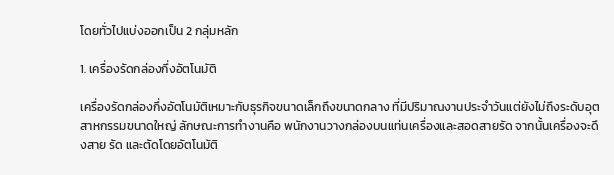โดยทั่วไปแบ่งออกเป็น 2 กลุ่มหลัก

1. เครื่องรัดกล่องกึ่งอัตโนมัติ

เครื่องรัดกล่องกึ่งอัตโนมัติเหมาะกับธุรกิจขนาดเล็กถึงขนาดกลาง ที่มีปริมาณงานประจำวันแต่ยังไม่ถึงระดับอุตสาหกรรมขนาดใหญ่ ลักษณะการทำงานคือ พนักงานวางกล่องบนแท่นเครื่องและสอดสายรัด จากนั้นเครื่องจะดึงสาย รัด และตัดโดยอัตโนมัติ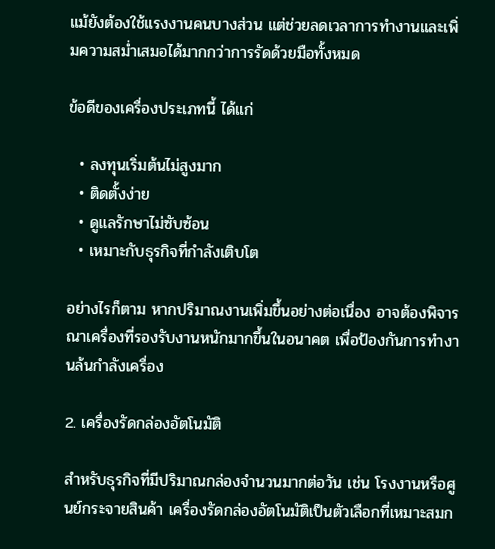แม้ยังต้องใช้แรงงานคนบางส่วน แต่ช่วยลดเวลาการทำงานและเพิ่มความสม่ำเสมอได้มากกว่าการรัดด้วยมือทั้งหมด

ข้อดีของเครื่องประเภทนี้ ได้แก่

  • ลงทุนเริ่มต้นไม่สูงมาก
  • ติดตั้งง่าย
  • ดูแลรักษาไม่ซับซ้อน
  • เหมาะกับธุรกิจที่กำลังเติบโต

อย่างไรก็ตาม หากปริมาณงานเพิ่มขึ้นอย่างต่อเนื่อง อาจต้องพิจารณาเครื่องที่รองรับงานหนักมากขึ้นในอนาคต เพื่อป้องกันการทำงานล้นกำลังเครื่อง

2. เครื่องรัดกล่องอัตโนมัติ

สำหรับธุรกิจที่มีปริมาณกล่องจำนวนมากต่อวัน เช่น โรงงานหรือศูนย์กระจายสินค้า เครื่องรัดกล่องอัตโนมัติเป็นตัวเลือกที่เหมาะสมก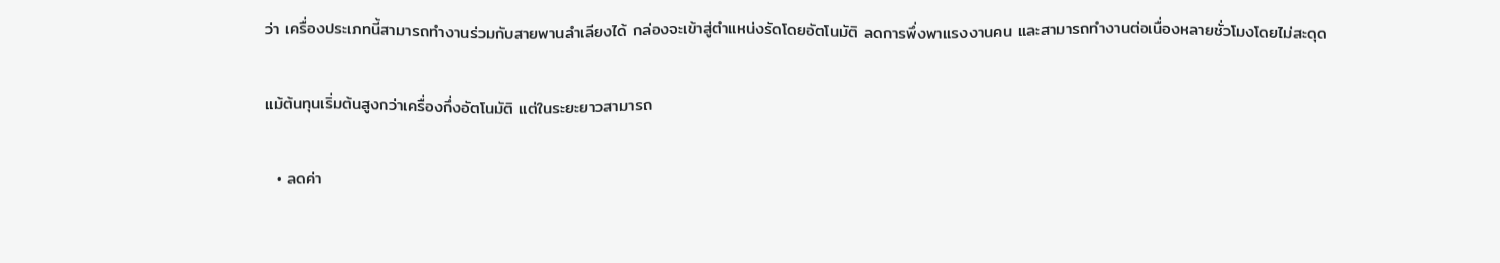ว่า เครื่องประเภทนี้สามารถทำงานร่วมกับสายพานลำเลียงได้ กล่องจะเข้าสู่ตำแหน่งรัดโดยอัตโนมัติ ลดการพึ่งพาแรงงานคน และสามารถทำงานต่อเนื่องหลายชั่วโมงโดยไม่สะดุด

แม้ต้นทุนเริ่มต้นสูงกว่าเครื่องกึ่งอัตโนมัติ แต่ในระยะยาวสามารถ

  • ลดค่า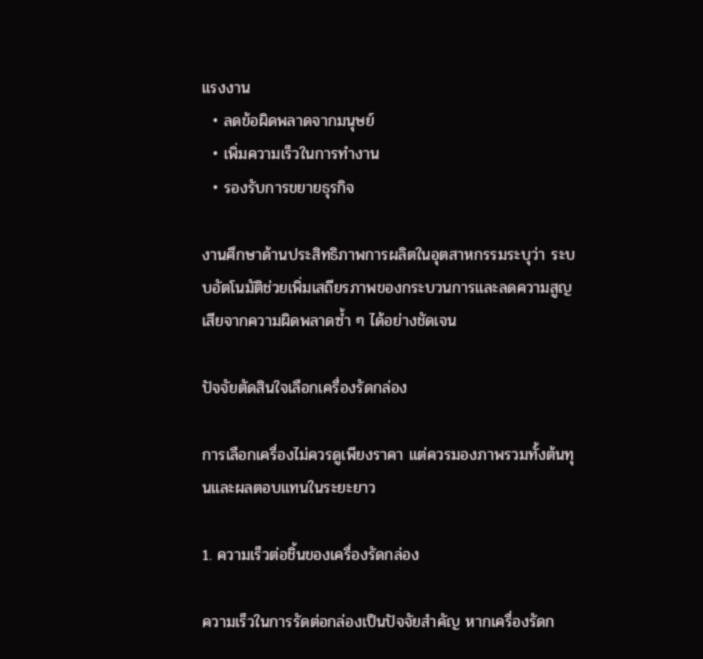แรงงาน
  • ลดข้อผิดพลาดจากมนุษย์
  • เพิ่มความเร็วในการทำงาน
  • รองรับการขยายธุรกิจ

งานศึกษาด้านประสิทธิภาพการผลิตในอุตสาหกรรมระบุว่า ระบบอัตโนมัติช่วยเพิ่มเสถียรภาพของกระบวนการและลดความสูญเสียจากความผิดพลาดซ้ำ ๆ ได้อย่างชัดเจน

ปัจจัยตัดสินใจเลือกเครื่องรัดกล่อง

การเลือกเครื่องไม่ควรดูเพียงราคา แต่ควรมองภาพรวมทั้งต้นทุนและผลตอบแทนในระยะยาว

1. ความเร็วต่อชิ้นของเครื่องรัดกล่อง

ความเร็วในการรัดต่อกล่องเป็นปัจจัยสำคัญ หากเครื่องรัดก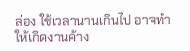ล่อง ใช้เวลานานเกินไป อาจทำให้เกิดงานค้าง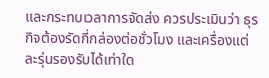และกระทบเวลาการจัดส่ง ควรประเมินว่า ธุรกิจต้องรัดกี่กล่องต่อชั่วโมง และเครื่องแต่ละรุ่นรองรับได้เท่าใด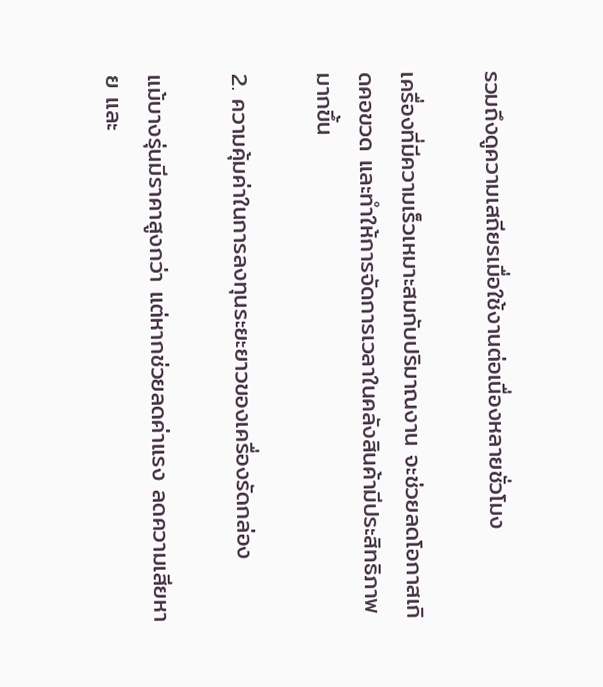รวมถึงดูความเสถียรเมื่อใช้งานต่อเนื่องหลายชั่วโมง

เครื่องที่มีความเร็วเหมาะสมกับปริมาณงาน จะช่วยลดโอกาสเกิดคอขวด และทำให้การจัดการเวลาในคลังสินค้ามีประสิทธิภาพมากขึ้น

2. ความคุ้มค่าในการลงทุนระยะยาวของเครื่องรัดกล่อง

แม้บางรุ่นมีราคาสูงกว่า แต่หากช่วยลดค่าแรง ลดความเสียหาย และ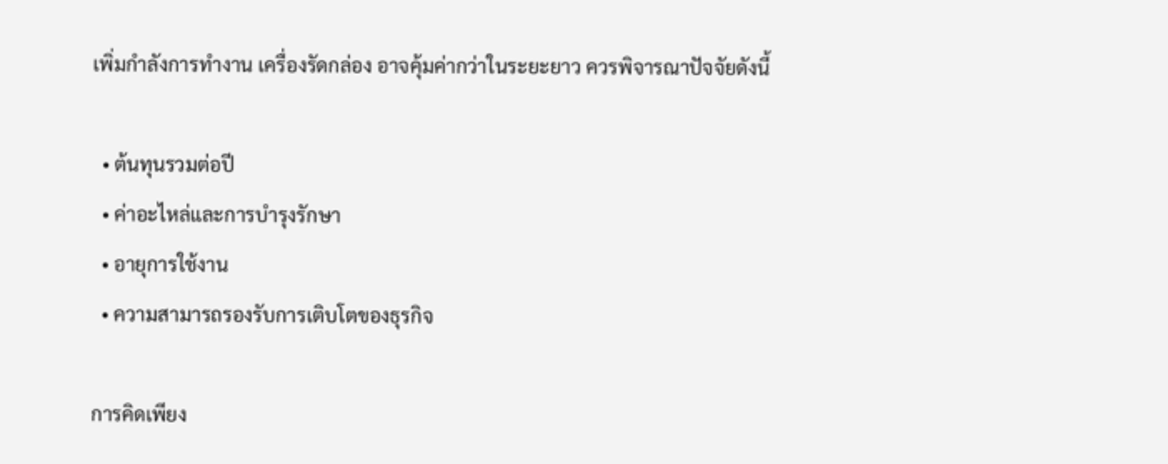เพิ่มกำลังการทำงาน เครื่องรัดกล่อง อาจคุ้มค่ากว่าในระยะยาว ควรพิจารณาปัจจัยดังนี้

  • ต้นทุนรวมต่อปี
  • ค่าอะไหล่และการบำรุงรักษา
  • อายุการใช้งาน
  • ความสามารถรองรับการเติบโตของธุรกิจ

การคิดเพียง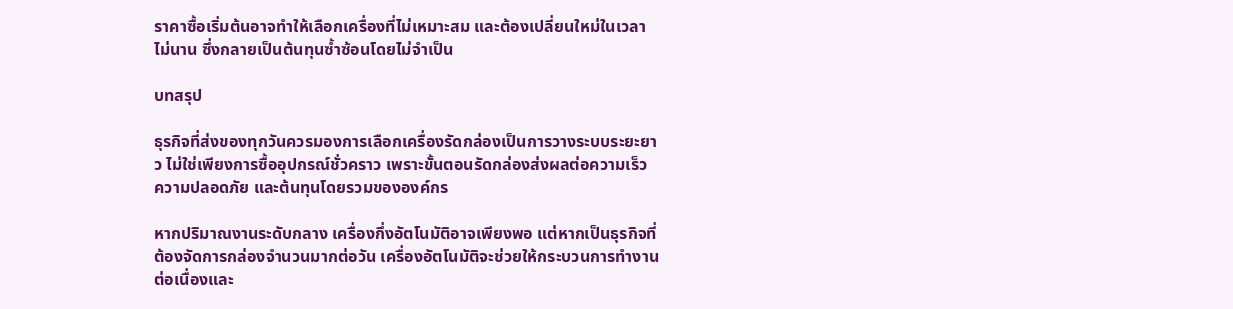ราคาซื้อเริ่มต้นอาจทำให้เลือกเครื่องที่ไม่เหมาะสม และต้องเปลี่ยนใหม่ในเวลาไม่นาน ซึ่งกลายเป็นต้นทุนซ้ำซ้อนโดยไม่จำเป็น

บทสรุป

ธุรกิจที่ส่งของทุกวันควรมองการเลือกเครื่องรัดกล่องเป็นการวางระบบระยะยาว ไม่ใช่เพียงการซื้ออุปกรณ์ชั่วคราว เพราะขั้นตอนรัดกล่องส่งผลต่อความเร็ว ความปลอดภัย และต้นทุนโดยรวมขององค์กร

หากปริมาณงานระดับกลาง เครื่องกึ่งอัตโนมัติอาจเพียงพอ แต่หากเป็นธุรกิจที่ต้องจัดการกล่องจำนวนมากต่อวัน เครื่องอัตโนมัติจะช่วยให้กระบวนการทำงานต่อเนื่องและ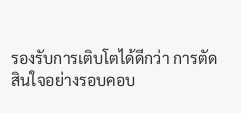รองรับการเติบโตได้ดีกว่า การตัดสินใจอย่างรอบคอบ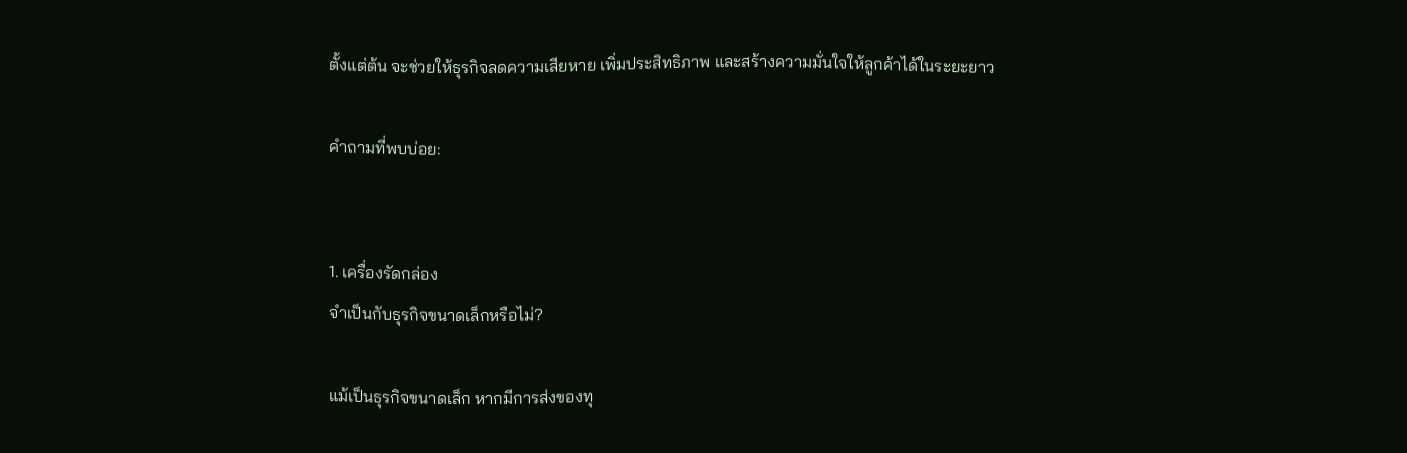ตั้งแต่ต้น จะช่วยให้ธุรกิจลดความเสียหาย เพิ่มประสิทธิภาพ และสร้างความมั่นใจให้ลูกค้าได้ในระยะยาว

คำถามที่พบบ่อย:


1. เครื่องรัดกล่อง
จำเป็นกับธุรกิจขนาดเล็กหรือไม่?

แม้เป็นธุรกิจขนาดเล็ก หากมีการส่งของทุ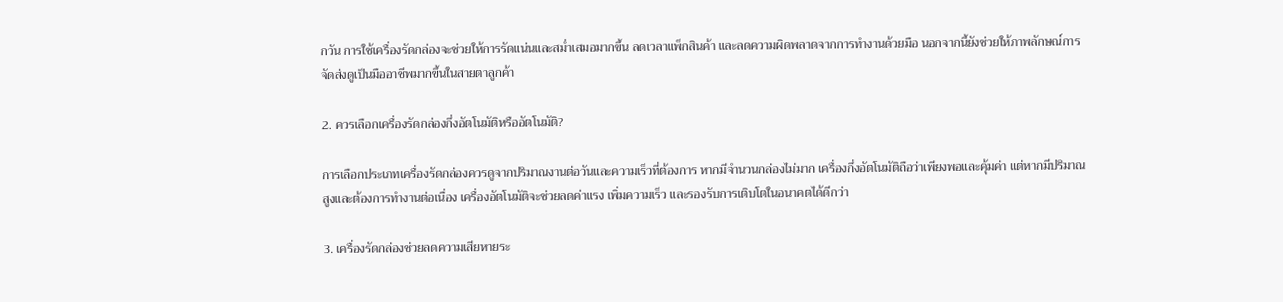กวัน การใช้เครื่องรัดกล่องจะช่วยให้การรัดแน่นและสม่ำเสมอมากขึ้น ลดเวลาแพ็กสินค้า และลดความผิดพลาดจากการทำงานด้วยมือ นอกจากนี้ยังช่วยให้ภาพลักษณ์การจัดส่งดูเป็นมืออาชีพมากขึ้นในสายตาลูกค้า

2. ควรเลือกเครื่องรัดกล่องกึ่งอัตโนมัติหรืออัตโนมัติ?

การเลือกประเภทเครื่องรัดกล่องควรดูจากปริมาณงานต่อวันและความเร็วที่ต้องการ หากมีจำนวนกล่องไม่มาก เครื่องกึ่งอัตโนมัติถือว่าเพียงพอและคุ้มค่า แต่หากมีปริมาณสูงและต้องการทำงานต่อเนื่อง เครื่องอัตโนมัติจะช่วยลดค่าแรง เพิ่มความเร็ว และรองรับการเติบโตในอนาคตได้ดีกว่า

3. เครื่องรัดกล่องช่วยลดความเสียหายระ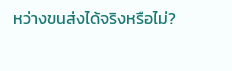หว่างขนส่งได้จริงหรือไม่?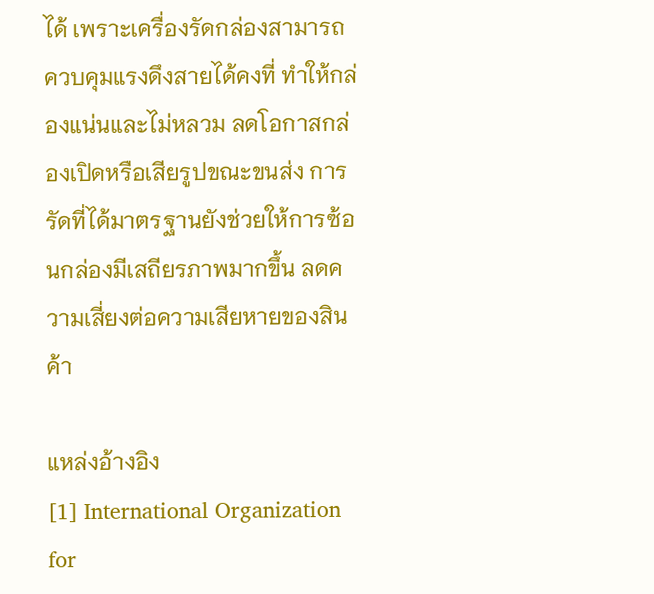ได้ เพราะเครื่องรัดกล่องสามารถควบคุมแรงดึงสายได้คงที่ ทำให้กล่องแน่นและไม่หลวม ลดโอกาสกล่องเปิดหรือเสียรูปขณะขนส่ง การรัดที่ได้มาตรฐานยังช่วยให้การซ้อนกล่องมีเสถียรภาพมากขึ้น ลดความเสี่ยงต่อความเสียหายของสินค้า

แหล่งอ้างอิง
[1] International Organization for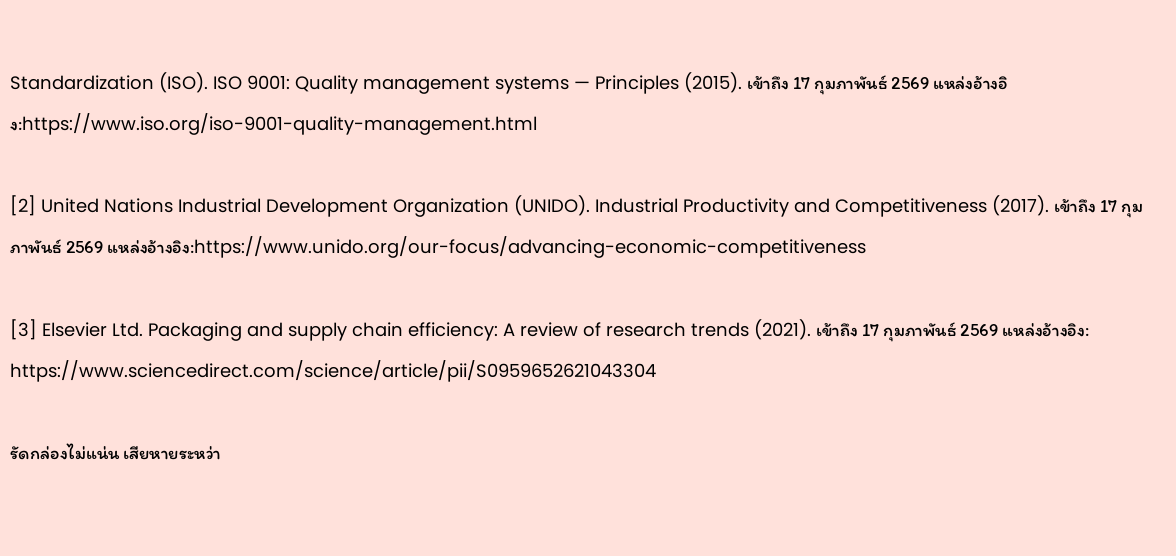Standardization (ISO). ISO 9001: Quality management systems — Principles (2015). เข้าถึง 17 กุมภาพันธ์ 2569 แหล่งอ้างอิง:https://www.iso.org/iso-9001-quality-management.html

[2] United Nations Industrial Development Organization (UNIDO). Industrial Productivity and Competitiveness (2017). เข้าถึง 17 กุมภาพันธ์ 2569 แหล่งอ้างอิง:https://www.unido.org/our-focus/advancing-economic-competitiveness

[3] Elsevier Ltd. Packaging and supply chain efficiency: A review of research trends (2021). เข้าถึง 17 กุมภาพันธ์ 2569 แหล่งอ้างอิง: https://www.sciencedirect.com/science/article/pii/S0959652621043304

รัดกล่องไม่แน่น เสียหายระหว่า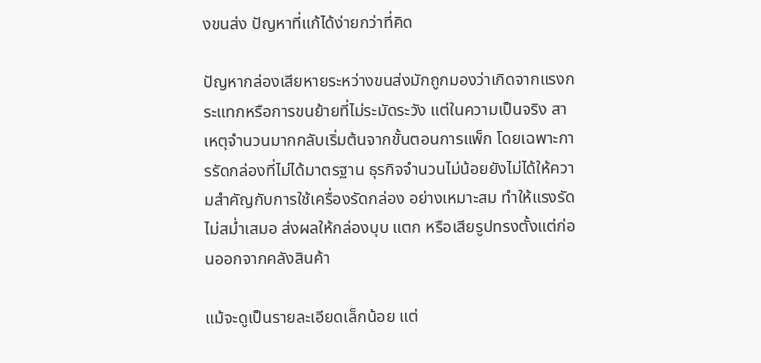งขนส่ง ปัญหาที่แก้ได้ง่ายกว่าที่คิด

ปัญหากล่องเสียหายระหว่างขนส่งมักถูกมองว่าเกิดจากแรงกระแทกหรือการขนย้ายที่ไม่ระมัดระวัง แต่ในความเป็นจริง สาเหตุจำนวนมากกลับเริ่มต้นจากขั้นตอนการแพ็ก โดยเฉพาะการรัดกล่องที่ไม่ได้มาตรฐาน ธุรกิจจำนวนไม่น้อยยังไม่ได้ให้ความสำคัญกับการใช้เครื่องรัดกล่อง อย่างเหมาะสม ทำให้แรงรัดไม่สม่ำเสมอ ส่งผลให้กล่องบุบ แตก หรือเสียรูปทรงตั้งแต่ก่อนออกจากคลังสินค้า

แม้จะดูเป็นรายละเอียดเล็กน้อย แต่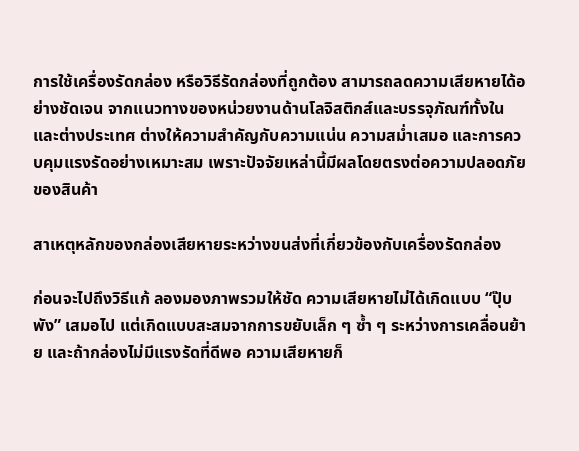การใช้เครื่องรัดกล่อง หรือวิธีรัดกล่องที่ถูกต้อง สามารถลดความเสียหายได้อย่างชัดเจน จากแนวทางของหน่วยงานด้านโลจิสติกส์และบรรจุภัณฑ์ทั้งในและต่างประเทศ ต่างให้ความสำคัญกับความแน่น ความสม่ำเสมอ และการควบคุมแรงรัดอย่างเหมาะสม เพราะปัจจัยเหล่านี้มีผลโดยตรงต่อความปลอดภัยของสินค้า

สาเหตุหลักของกล่องเสียหายระหว่างขนส่งที่เกี่ยวข้องกับเครื่องรัดกล่อง

ก่อนจะไปถึงวิธีแก้ ลองมองภาพรวมให้ชัด ความเสียหายไม่ได้เกิดแบบ “ปุ๊บพัง” เสมอไป แต่เกิดแบบสะสมจากการขยับเล็ก ๆ ซ้ำ ๆ ระหว่างการเคลื่อนย้าย และถ้ากล่องไม่มีแรงรัดที่ดีพอ ความเสียหายก็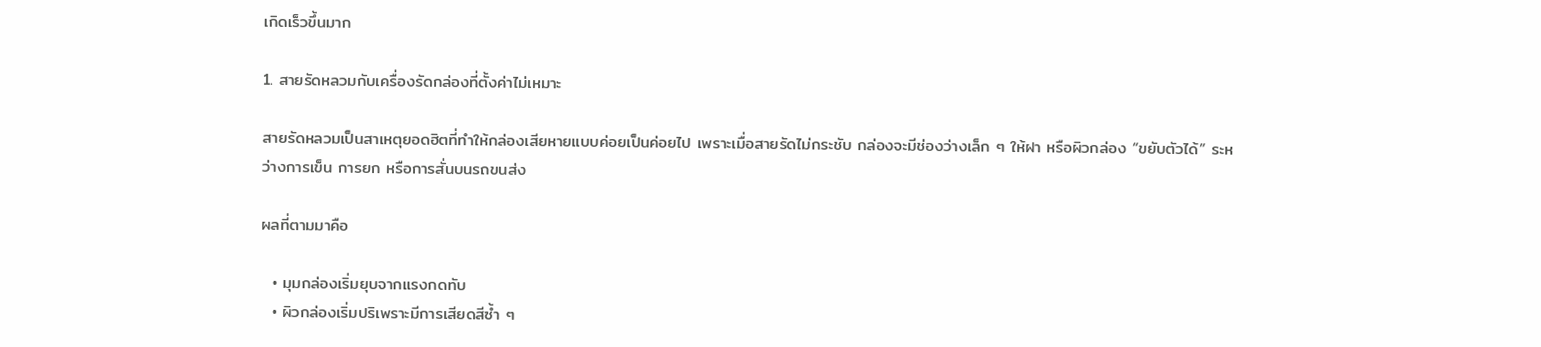เกิดเร็วขึ้นมาก

1. สายรัดหลวมกับเครื่องรัดกล่องที่ตั้งค่าไม่เหมาะ

สายรัดหลวมเป็นสาเหตุยอดฮิตที่ทำให้กล่องเสียหายแบบค่อยเป็นค่อยไป เพราะเมื่อสายรัดไม่กระชับ กล่องจะมีช่องว่างเล็ก ๆ ให้ฝา หรือผิวกล่อง “ขยับตัวได้” ระหว่างการเข็น การยก หรือการสั่นบนรถขนส่ง

ผลที่ตามมาคือ

  • มุมกล่องเริ่มยุบจากแรงกดทับ
  • ผิวกล่องเริ่มปริเพราะมีการเสียดสีซ้ำ ๆ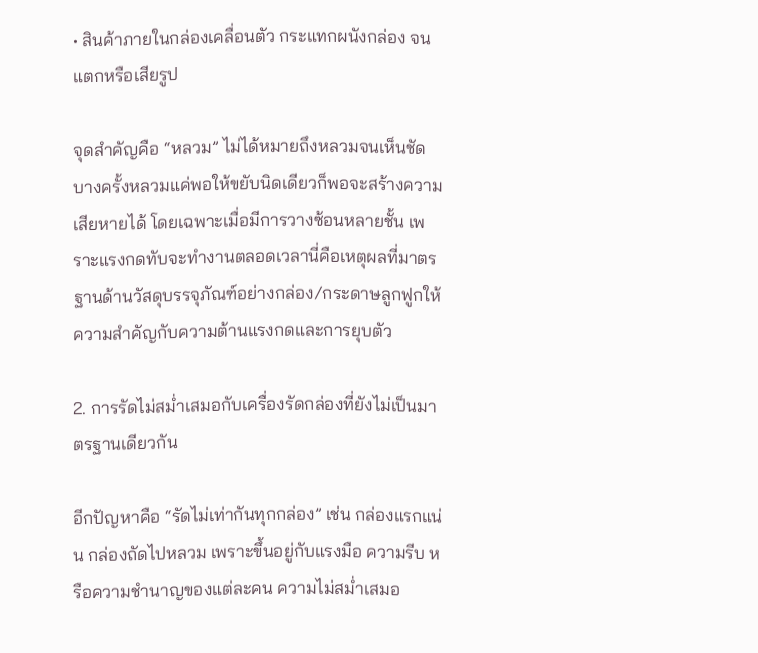• สินค้าภายในกล่องเคลื่อนตัว กระแทกผนังกล่อง จนแตกหรือเสียรูป

จุดสำคัญคือ “หลวม” ไม่ได้หมายถึงหลวมจนเห็นชัด บางครั้งหลวมแค่พอให้ขยับนิดเดียวก็พอจะสร้างความเสียหายได้ โดยเฉพาะเมื่อมีการวางซ้อนหลายชั้น เพราะแรงกดทับจะทำงานตลอดเวลานี่คือเหตุผลที่มาตรฐานด้านวัสดุบรรจุภัณฑ์อย่างกล่อง/กระดาษลูกฟูกให้ความสำคัญกับความต้านแรงกดและการยุบตัว

2. การรัดไม่สม่ำเสมอกับเครื่องรัดกล่องที่ยังไม่เป็นมาตรฐานเดียวกัน

อีกปัญหาคือ “รัดไม่เท่ากันทุกกล่อง” เช่น กล่องแรกแน่น กล่องถัดไปหลวม เพราะขึ้นอยู่กับแรงมือ ความรีบ หรือความชำนาญของแต่ละคน ความไม่สม่ำเสมอ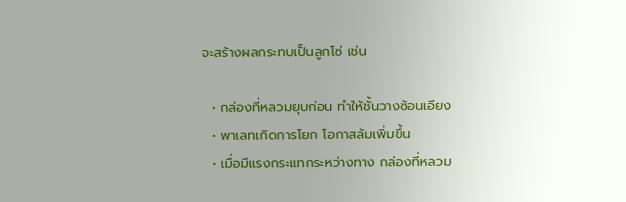จะสร้างผลกระทบเป็นลูกโซ่ เช่น

  • กล่องที่หลวมยุบก่อน ทำให้ชั้นวางซ้อนเอียง
  • พาเลทเกิดการโยก โอกาสล้มเพิ่มขึ้น
  • เมื่อมีแรงกระแทกระหว่างทาง กล่องที่หลวม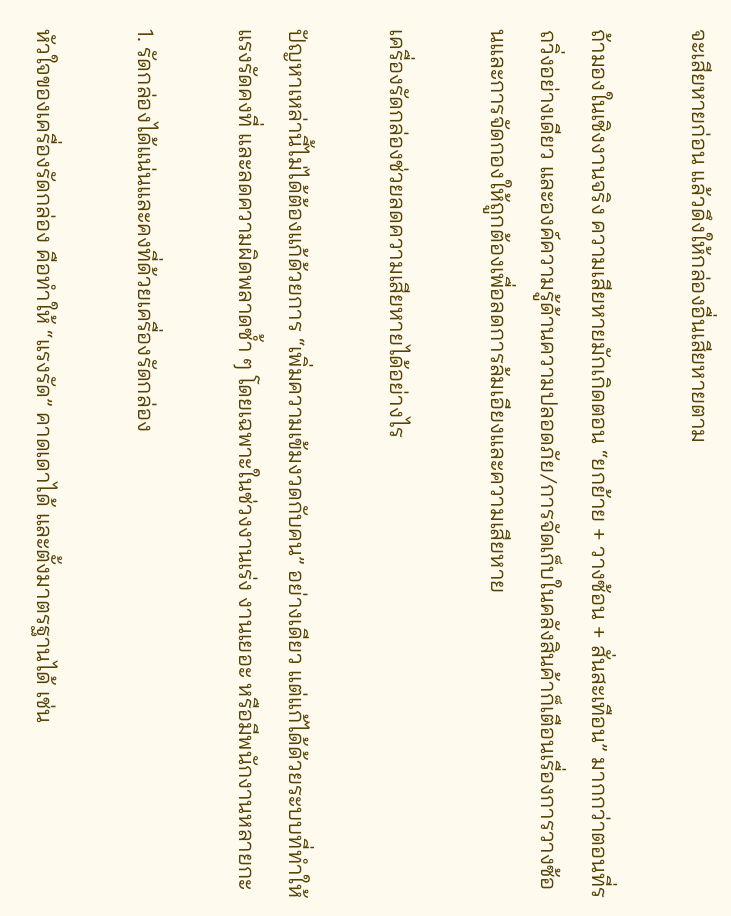จะเสียหายก่อน แล้วดึงให้กล่องอื่นเสียหายตาม

ถ้ามองในเชิงงานจริง ความเสียหายมักเกิดตอน “ยกย้าย + วางซ้อน + สั่นสะเทือน” มากกว่าตอนที่รถวิ่งอย่างเดียว และองค์ความรู้ด้านความปลอดภัย/การจัดเก็บในคลังสินค้าก็เตือนเรื่องการวางซ้อนและการจัดกองให้ถูกต้องเพื่อลดการล้มเอียงและความเสียหาย

เครื่องรัดกล่องช่วยลดความเสียหายได้อย่างไร

ปัญหาเหล่านี้ไม่ได้ต้องแก้ด้วยการ “เพิ่มความเข้มงวดกับคน” อย่างเดียว แต่แก้ได้ด้วยระบบที่ทำให้แรงรัดคงที่ และลดความผิดพลาดซ้ำ ๆ โดยเฉพาะในช่วงงานเร่ง งานเยอะ หรือมีพนักงานหลายกะ

1. รัดกล่องได้แน่นและคงที่ด้วยเครื่องรัดกล่อง

หัวใจของเครื่องรัดกล่อง คือทำให้ “แรงรัด” คาดเดาได้ และตั้งมาตรฐานได้ เช่น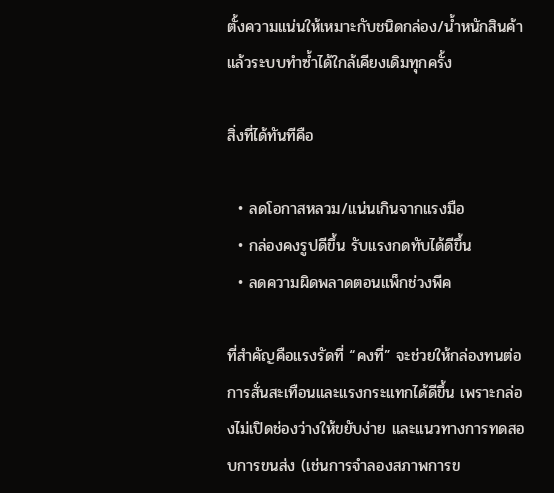ตั้งความแน่นให้เหมาะกับชนิดกล่อง/น้ำหนักสินค้า แล้วระบบทำซ้ำได้ใกล้เคียงเดิมทุกครั้ง

สิ่งที่ได้ทันทีคือ

  • ลดโอกาสหลวม/แน่นเกินจากแรงมือ
  • กล่องคงรูปดีขึ้น รับแรงกดทับได้ดีขึ้น
  • ลดความผิดพลาดตอนแพ็กช่วงพีค

ที่สำคัญคือแรงรัดที่ “คงที่” จะช่วยให้กล่องทนต่อการสั่นสะเทือนและแรงกระแทกได้ดีขึ้น เพราะกล่องไม่เปิดช่องว่างให้ขยับง่าย และแนวทางการทดสอบการขนส่ง (เช่นการจำลองสภาพการข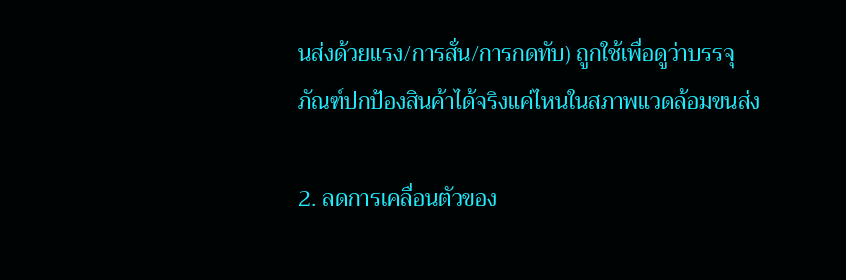นส่งด้วยแรง/การสั่น/การกดทับ) ถูกใช้เพื่อดูว่าบรรจุภัณฑ์ปกป้องสินค้าได้จริงแค่ไหนในสภาพแวดล้อมขนส่ง

2. ลดการเคลื่อนตัวของ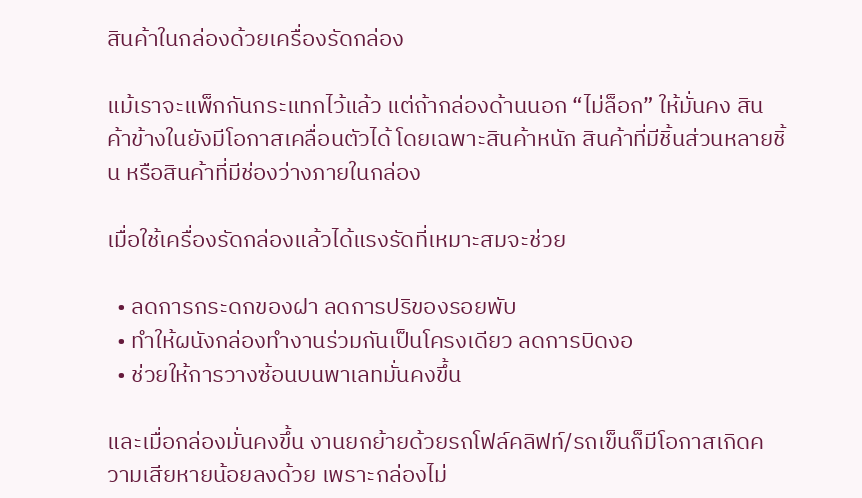สินค้าในกล่องด้วยเครื่องรัดกล่อง

แม้เราจะแพ็กกันกระแทกไว้แล้ว แต่ถ้ากล่องด้านนอก “ไม่ล็อก” ให้มั่นคง สินค้าข้างในยังมีโอกาสเคลื่อนตัวได้ โดยเฉพาะสินค้าหนัก สินค้าที่มีชิ้นส่วนหลายชิ้น หรือสินค้าที่มีช่องว่างภายในกล่อง

เมื่อใช้เครื่องรัดกล่องแล้วได้แรงรัดที่เหมาะสมจะช่วย

  • ลดการกระดกของฝา ลดการปริของรอยพับ
  • ทำให้ผนังกล่องทำงานร่วมกันเป็นโครงเดียว ลดการบิดงอ
  • ช่วยให้การวางซ้อนบนพาเลทมั่นคงขึ้น

และเมื่อกล่องมั่นคงขึ้น งานยกย้ายด้วยรถโฟล์คลิฟท์/รถเข็นก็มีโอกาสเกิดความเสียหายน้อยลงด้วย เพราะกล่องไม่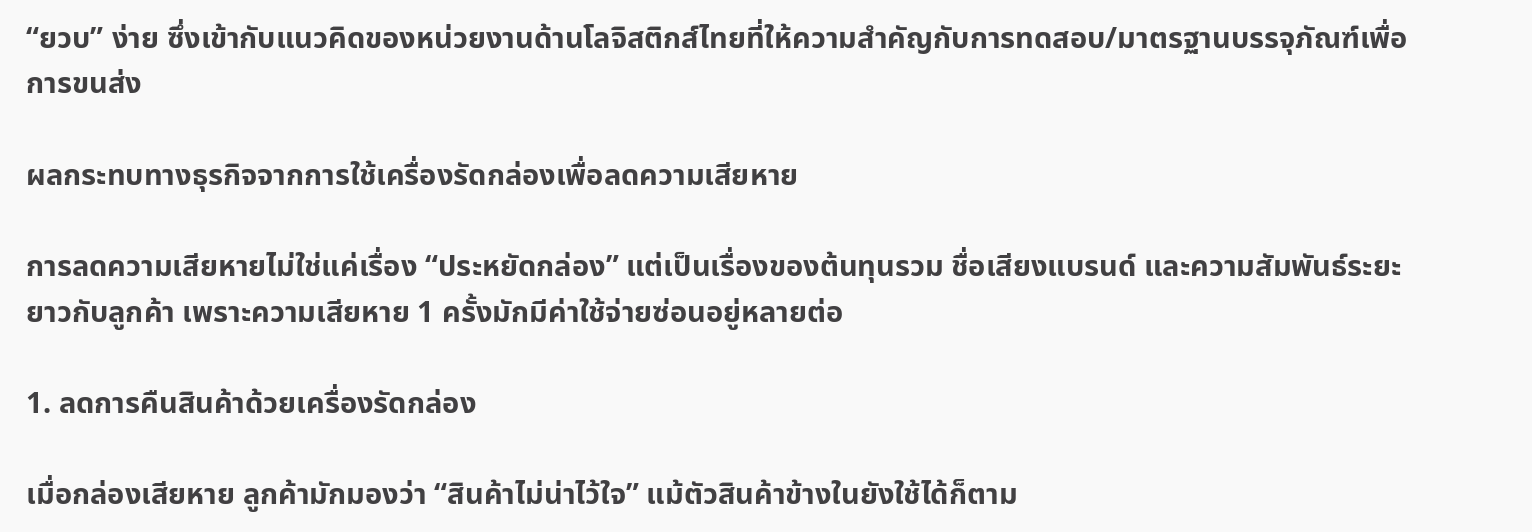“ยวบ” ง่าย ซึ่งเข้ากับแนวคิดของหน่วยงานด้านโลจิสติกส์ไทยที่ให้ความสำคัญกับการทดสอบ/มาตรฐานบรรจุภัณฑ์เพื่อการขนส่ง

ผลกระทบทางธุรกิจจากการใช้เครื่องรัดกล่องเพื่อลดความเสียหาย

การลดความเสียหายไม่ใช่แค่เรื่อง “ประหยัดกล่อง” แต่เป็นเรื่องของต้นทุนรวม ชื่อเสียงแบรนด์ และความสัมพันธ์ระยะยาวกับลูกค้า เพราะความเสียหาย 1 ครั้งมักมีค่าใช้จ่ายซ่อนอยู่หลายต่อ

1. ลดการคืนสินค้าด้วยเครื่องรัดกล่อง

เมื่อกล่องเสียหาย ลูกค้ามักมองว่า “สินค้าไม่น่าไว้ใจ” แม้ตัวสินค้าข้างในยังใช้ได้ก็ตาม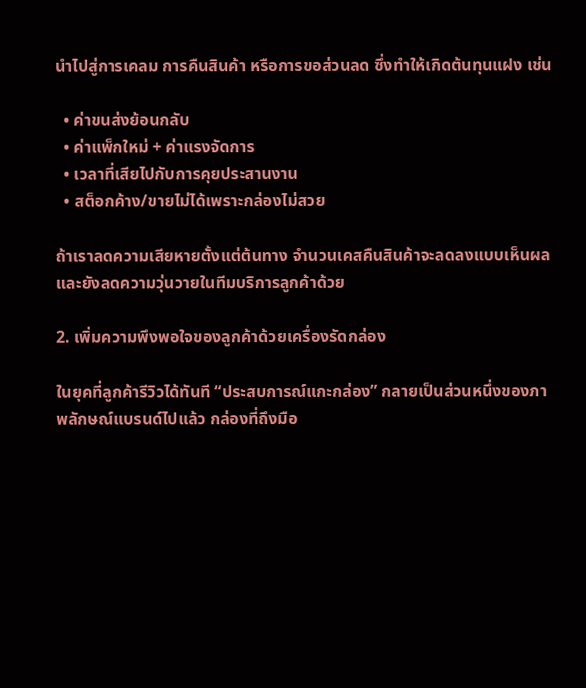นำไปสู่การเคลม การคืนสินค้า หรือการขอส่วนลด ซึ่งทำให้เกิดต้นทุนแฝง เช่น

  • ค่าขนส่งย้อนกลับ
  • ค่าแพ็กใหม่ + ค่าแรงจัดการ
  • เวลาที่เสียไปกับการคุยประสานงาน
  • สต็อกค้าง/ขายไม่ได้เพราะกล่องไม่สวย

ถ้าเราลดความเสียหายตั้งแต่ต้นทาง จำนวนเคสคืนสินค้าจะลดลงแบบเห็นผล และยังลดความวุ่นวายในทีมบริการลูกค้าด้วย

2. เพิ่มความพึงพอใจของลูกค้าด้วยเครื่องรัดกล่อง

ในยุคที่ลูกค้ารีวิวได้ทันที “ประสบการณ์แกะกล่อง” กลายเป็นส่วนหนึ่งของภาพลักษณ์แบรนด์ไปแล้ว กล่องที่ถึงมือ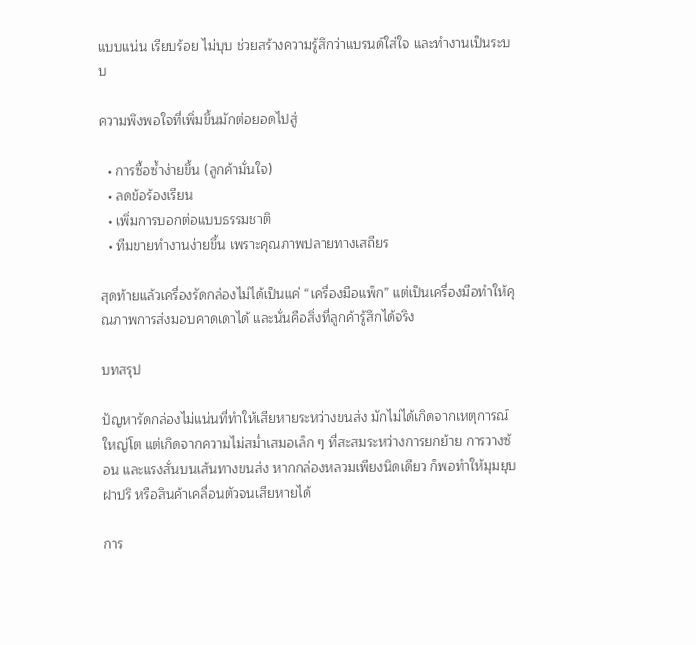แบบแน่น เรียบร้อย ไม่บุบ ช่วยสร้างความรู้สึกว่าแบรนด์ใส่ใจ และทำงานเป็นระบบ

ความพึงพอใจที่เพิ่มขึ้นมักต่อยอดไปสู่

  • การซื้อซ้ำง่ายขึ้น (ลูกค้ามั่นใจ)
  • ลดข้อร้องเรียน
  • เพิ่มการบอกต่อแบบธรรมชาติ
  • ทีมขายทำงานง่ายขึ้น เพราะคุณภาพปลายทางเสถียร

สุดท้ายแล้วเครื่องรัดกล่องไม่ได้เป็นแค่ “เครื่องมือแพ็ก” แต่เป็นเครื่องมือทำให้คุณภาพการส่งมอบคาดเดาได้ และนั่นคือสิ่งที่ลูกค้ารู้สึกได้จริง

บทสรุป

ปัญหารัดกล่องไม่แน่นที่ทำให้เสียหายระหว่างขนส่ง มักไม่ได้เกิดจากเหตุการณ์ใหญ่โต แต่เกิดจากความไม่สม่ำเสมอเล็ก ๆ ที่สะสมระหว่างการยกย้าย การวางซ้อน และแรงสั่นบนเส้นทางขนส่ง หากกล่องหลวมเพียงนิดเดียว ก็พอทำให้มุมยุบ ฝาปริ หรือสินค้าเคลื่อนตัวจนเสียหายได้

การ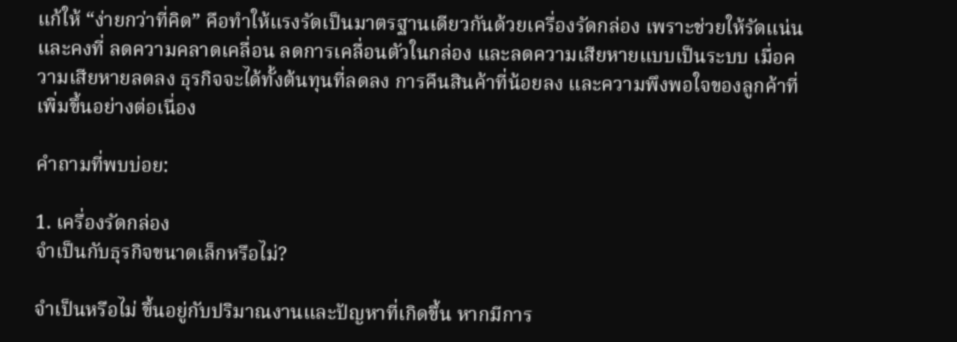แก้ให้ “ง่ายกว่าที่คิด” คือทำให้แรงรัดเป็นมาตรฐานเดียวกันด้วยเครื่องรัดกล่อง เพราะช่วยให้รัดแน่นและคงที่ ลดความคลาดเคลื่อน ลดการเคลื่อนตัวในกล่อง และลดความเสียหายแบบเป็นระบบ เมื่อความเสียหายลดลง ธุรกิจจะได้ทั้งต้นทุนที่ลดลง การคืนสินค้าที่น้อยลง และความพึงพอใจของลูกค้าที่เพิ่มขึ้นอย่างต่อเนื่อง

คำถามที่พบบ่อย:

1. เครื่องรัดกล่อง
จำเป็นกับธุรกิจขนาดเล็กหรือไม่?

จำเป็นหรือไม่ ขึ้นอยู่กับปริมาณงานและปัญหาที่เกิดขึ้น หากมีการ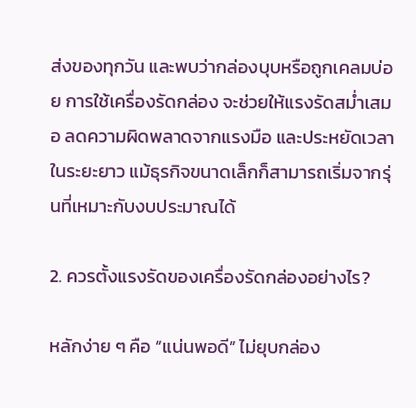ส่งของทุกวัน และพบว่ากล่องบุบหรือถูกเคลมบ่อย การใช้เครื่องรัดกล่อง จะช่วยให้แรงรัดสม่ำเสมอ ลดความผิดพลาดจากแรงมือ และประหยัดเวลาในระยะยาว แม้ธุรกิจขนาดเล็กก็สามารถเริ่มจากรุ่นที่เหมาะกับงบประมาณได้

2. ควรตั้งแรงรัดของเครื่องรัดกล่องอย่างไร?

หลักง่าย ๆ คือ “แน่นพอดี” ไม่ยุบกล่อง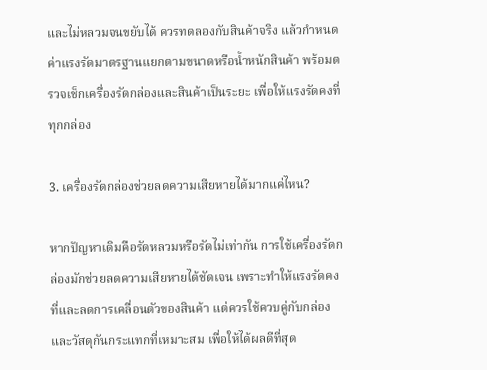และไม่หลวมจนขยับได้ ควรทดลองกับสินค้าจริง แล้วกำหนดค่าแรงรัดมาตรฐานแยกตามขนาดหรือน้ำหนักสินค้า พร้อมตรวจเช็กเครื่องรัดกล่องและสินค้าเป็นระยะ เพื่อให้แรงรัดคงที่ทุกกล่อง

3. เครื่องรัดกล่องช่วยลดความเสียหายได้มากแค่ไหน?

หากปัญหาเดิมคือรัดหลวมหรือรัดไม่เท่ากัน การใช้เครื่องรัดกล่องมักช่วยลดความเสียหายได้ชัดเจน เพราะทำให้แรงรัดคงที่และลดการเคลื่อนตัวของสินค้า แต่ควรใช้ควบคู่กับกล่องและวัสดุกันกระแทกที่เหมาะสม เพื่อให้ได้ผลดีที่สุด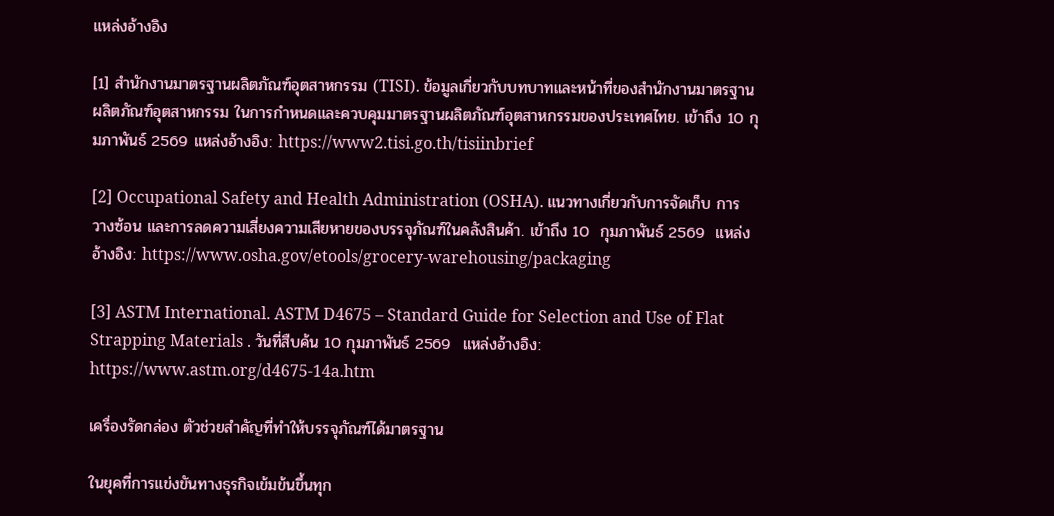แหล่งอ้างอิง

[1] สำนักงานมาตรฐานผลิตภัณฑ์อุตสาหกรรม (TISI). ข้อมูลเกี่ยวกับบทบาทและหน้าที่ของสำนักงานมาตรฐานผลิตภัณฑ์อุตสาหกรรม ในการกำหนดและควบคุมมาตรฐานผลิตภัณฑ์อุตสาหกรรมของประเทศไทย. เข้าถึง 10 กุมภาพันธ์ 2569 แหล่งอ้างอิง: https://www2.tisi.go.th/tisiinbrief

[2] Occupational Safety and Health Administration (OSHA). แนวทางเกี่ยวกับการจัดเก็บ การวางซ้อน และการลดความเสี่ยงความเสียหายของบรรจุภัณฑ์ในคลังสินค้า. เข้าถึง 10  กุมภาพันธ์ 2569  แหล่งอ้างอิง: https://www.osha.gov/etools/grocery-warehousing/packaging

[3] ASTM International. ASTM D4675 – Standard Guide for Selection and Use of Flat Strapping Materials . วันที่สืบค้น 10 กุมภาพันธ์ 2569  แหล่งอ้างอิง: https://www.astm.org/d4675-14a.htm

เครื่องรัดกล่อง ตัวช่วยสำคัญที่ทำให้บรรจุภัณฑ์ได้มาตรฐาน

ในยุคที่การแข่งขันทางธุรกิจเข้มข้นขึ้นทุก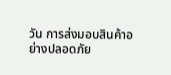วัน การส่งมอบสินค้าอย่างปลอดภัย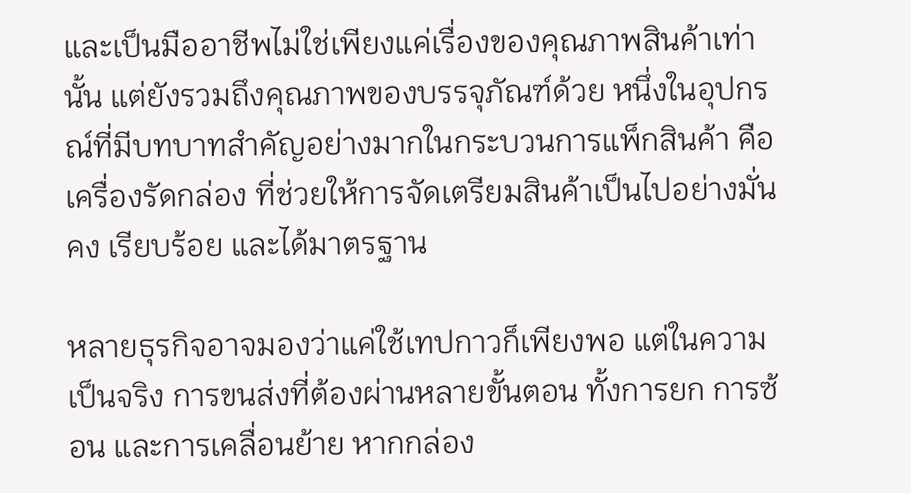และเป็นมืออาชีพไม่ใช่เพียงแค่เรื่องของคุณภาพสินค้าเท่านั้น แต่ยังรวมถึงคุณภาพของบรรจุภัณฑ์ด้วย หนึ่งในอุปกรณ์ที่มีบทบาทสำคัญอย่างมากในกระบวนการแพ็กสินค้า คือ เครื่องรัดกล่อง ที่ช่วยให้การจัดเตรียมสินค้าเป็นไปอย่างมั่นคง เรียบร้อย และได้มาตรฐาน

หลายธุรกิจอาจมองว่าแค่ใช้เทปกาวก็เพียงพอ แต่ในความเป็นจริง การขนส่งที่ต้องผ่านหลายขั้นตอน ทั้งการยก การซ้อน และการเคลื่อนย้าย หากกล่อง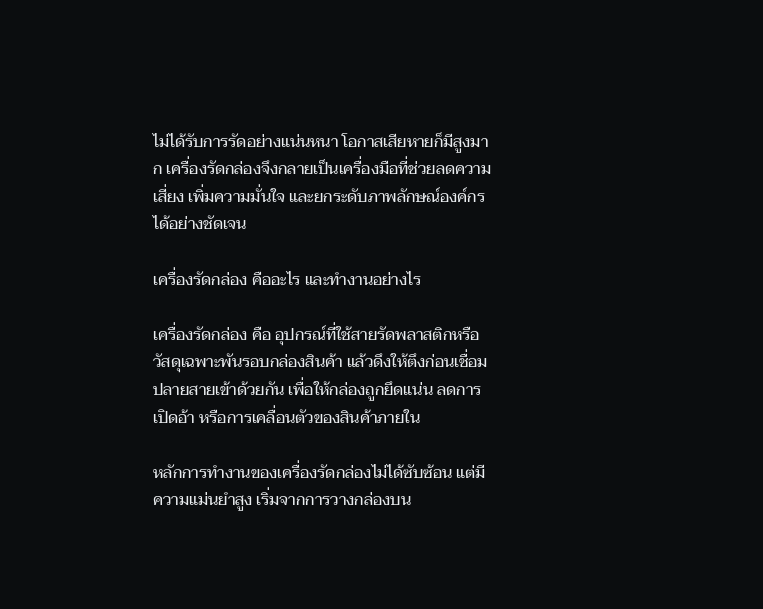ไม่ได้รับการรัดอย่างแน่นหนา โอกาสเสียหายก็มีสูงมาก เครื่องรัดกล่องจึงกลายเป็นเครื่องมือที่ช่วยลดความเสี่ยง เพิ่มความมั่นใจ และยกระดับภาพลักษณ์องค์กรได้อย่างชัดเจน

เครื่องรัดกล่อง คืออะไร และทำงานอย่างไร

เครื่องรัดกล่อง คือ อุปกรณ์ที่ใช้สายรัดพลาสติกหรือวัสดุเฉพาะพันรอบกล่องสินค้า แล้วดึงให้ตึงก่อนเชื่อมปลายสายเข้าด้วยกัน เพื่อให้กล่องถูกยึดแน่น ลดการเปิดอ้า หรือการเคลื่อนตัวของสินค้าภายใน

หลักการทำงานของเครื่องรัดกล่องไม่ได้ซับซ้อน แต่มีความแม่นยำสูง เริ่มจากการวางกล่องบน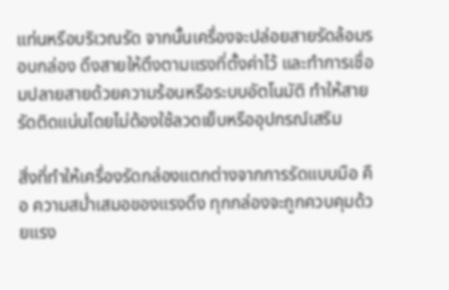แท่นหรือบริเวณรัด จากนั้นเครื่องจะปล่อยสายรัดล้อมรอบกล่อง ดึงสายให้ตึงตามแรงที่ตั้งค่าไว้ และทำการเชื่อมปลายสายด้วยความร้อนหรือระบบอัตโนมัติ ทำให้สายรัดติดแน่นโดยไม่ต้องใช้ลวดเย็บหรืออุปกรณ์เสริม

สิ่งที่ทำให้เครื่องรัดกล่องแตกต่างจากการรัดแบบมือ คือ ความสม่ำเสมอของแรงดึง ทุกกล่องจะถูกควบคุมด้วยแรง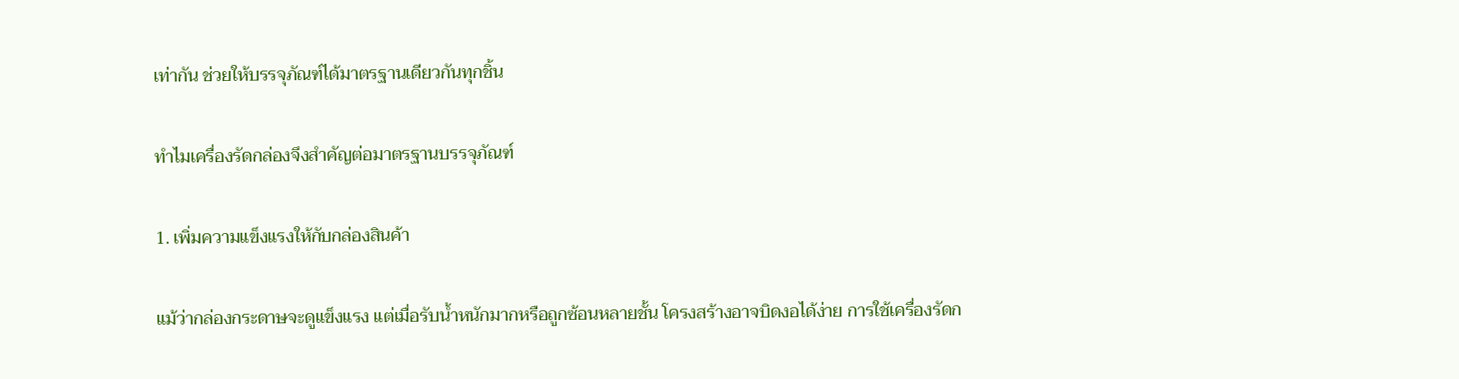เท่ากัน ช่วยให้บรรจุภัณฑ์ได้มาตรฐานเดียวกันทุกชิ้น

ทำไมเครื่องรัดกล่องจึงสำคัญต่อมาตรฐานบรรจุภัณฑ์

1. เพิ่มความแข็งแรงให้กับกล่องสินค้า

แม้ว่ากล่องกระดาษจะดูแข็งแรง แต่เมื่อรับน้ำหนักมากหรือถูกซ้อนหลายชั้น โครงสร้างอาจบิดงอได้ง่าย การใช้เครื่องรัดก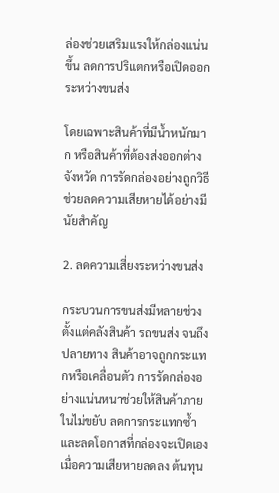ล่องช่วยเสริมแรงให้กล่องแน่นขึ้น ลดการปริแตกหรือเปิดออกระหว่างขนส่ง

โดยเฉพาะสินค้าที่มีน้ำหนักมาก หรือสินค้าที่ต้องส่งออกต่างจังหวัด การรัดกล่องอย่างถูกวิธีช่วยลดความเสียหายได้อย่างมีนัยสำคัญ

2. ลดความเสี่ยงระหว่างขนส่ง

กระบวนการขนส่งมีหลายช่วง ตั้งแต่คลังสินค้า รถขนส่ง จนถึงปลายทาง สินค้าอาจถูกกระแทกหรือเคลื่อนตัว การรัดกล่องอย่างแน่นหนาช่วยให้สินค้าภายในไม่ขยับ ลดการกระแทกซ้ำ และลดโอกาสที่กล่องจะเปิดเอง เมื่อความเสียหายลดลง ต้นทุน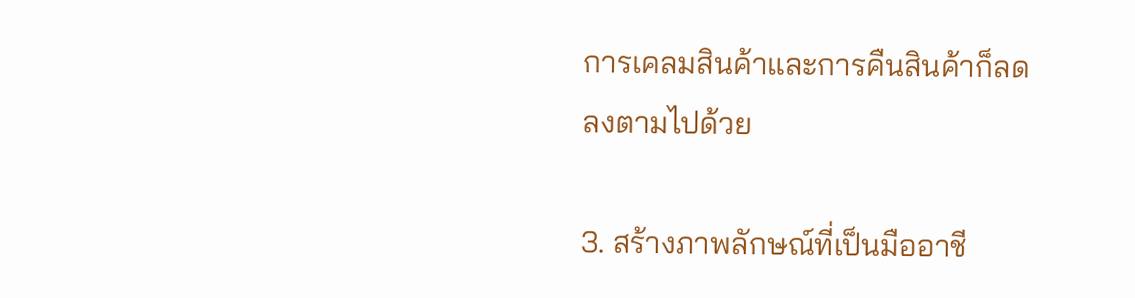การเคลมสินค้าและการคืนสินค้าก็ลดลงตามไปด้วย

3. สร้างภาพลักษณ์ที่เป็นมืออาชี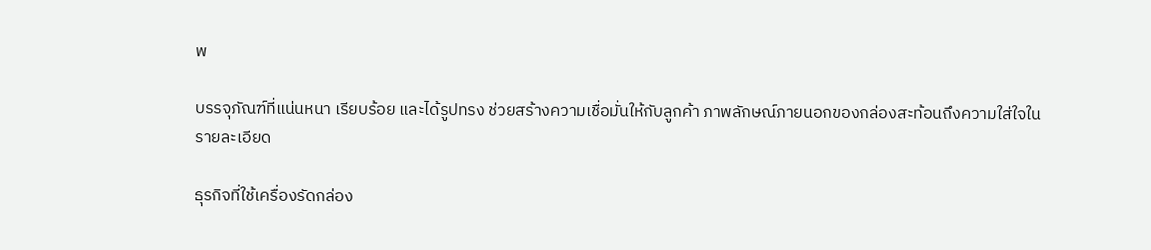พ

บรรจุภัณฑ์ที่แน่นหนา เรียบร้อย และได้รูปทรง ช่วยสร้างความเชื่อมั่นให้กับลูกค้า ภาพลักษณ์ภายนอกของกล่องสะท้อนถึงความใส่ใจในรายละเอียด

ธุรกิจที่ใช้เครื่องรัดกล่อง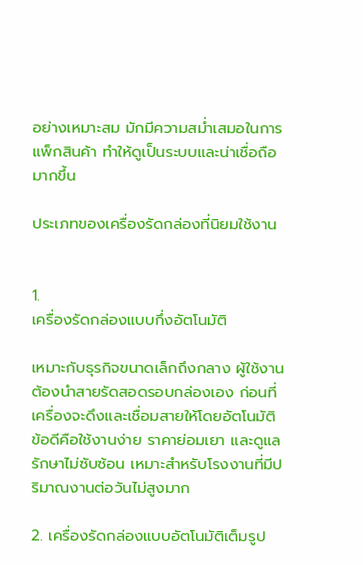อย่างเหมาะสม มักมีความสม่ำเสมอในการแพ็กสินค้า ทำให้ดูเป็นระบบและน่าเชื่อถือมากขึ้น

ประเภทของเครื่องรัดกล่องที่นิยมใช้งาน


1.
เครื่องรัดกล่องแบบกึ่งอัตโนมัติ

เหมาะกับธุรกิจขนาดเล็กถึงกลาง ผู้ใช้งานต้องนำสายรัดสอดรอบกล่องเอง ก่อนที่เครื่องจะดึงและเชื่อมสายให้โดยอัตโนมัติ ข้อดีคือใช้งานง่าย ราคาย่อมเยา และดูแลรักษาไม่ซับซ้อน เหมาะสำหรับโรงงานที่มีปริมาณงานต่อวันไม่สูงมาก

2. เครื่องรัดกล่องแบบอัตโนมัติเต็มรูป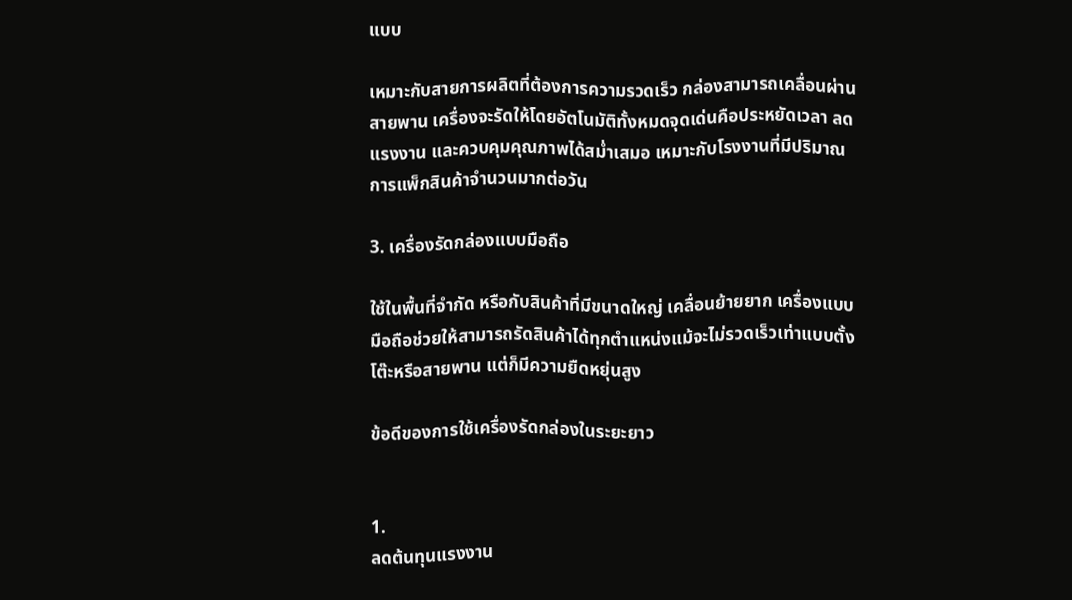แบบ

เหมาะกับสายการผลิตที่ต้องการความรวดเร็ว กล่องสามารถเคลื่อนผ่านสายพาน เครื่องจะรัดให้โดยอัตโนมัติทั้งหมดจุดเด่นคือประหยัดเวลา ลดแรงงาน และควบคุมคุณภาพได้สม่ำเสมอ เหมาะกับโรงงานที่มีปริมาณการแพ็กสินค้าจำนวนมากต่อวัน

3. เครื่องรัดกล่องแบบมือถือ

ใช้ในพื้นที่จำกัด หรือกับสินค้าที่มีขนาดใหญ่ เคลื่อนย้ายยาก เครื่องแบบมือถือช่วยให้สามารถรัดสินค้าได้ทุกตำแหน่งแม้จะไม่รวดเร็วเท่าแบบตั้งโต๊ะหรือสายพาน แต่ก็มีความยืดหยุ่นสูง

ข้อดีของการใช้เครื่องรัดกล่องในระยะยาว


1.
ลดต้นทุนแรงงาน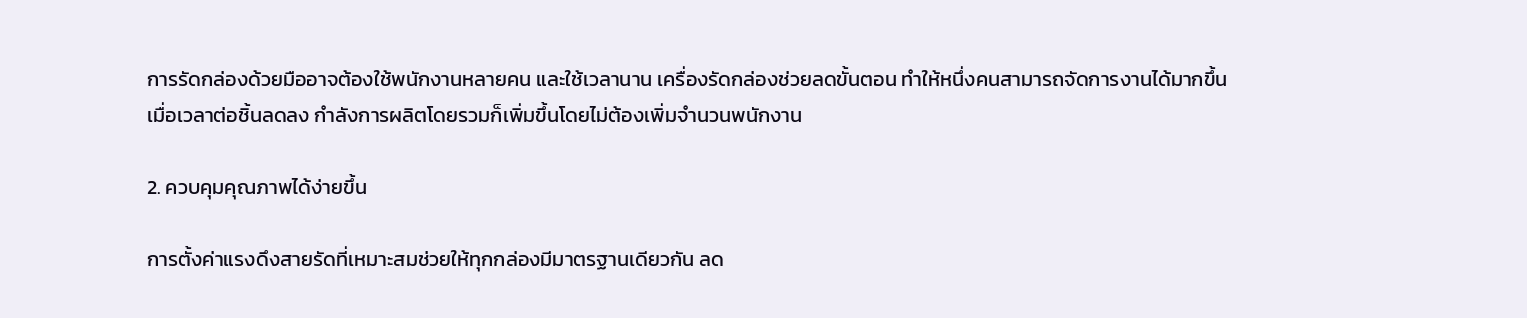การรัดกล่องด้วยมืออาจต้องใช้พนักงานหลายคน และใช้เวลานาน เครื่องรัดกล่องช่วยลดขั้นตอน ทำให้หนึ่งคนสามารถจัดการงานได้มากขึ้น เมื่อเวลาต่อชิ้นลดลง กำลังการผลิตโดยรวมก็เพิ่มขึ้นโดยไม่ต้องเพิ่มจำนวนพนักงาน

2. ควบคุมคุณภาพได้ง่ายขึ้น

การตั้งค่าแรงดึงสายรัดที่เหมาะสมช่วยให้ทุกกล่องมีมาตรฐานเดียวกัน ลด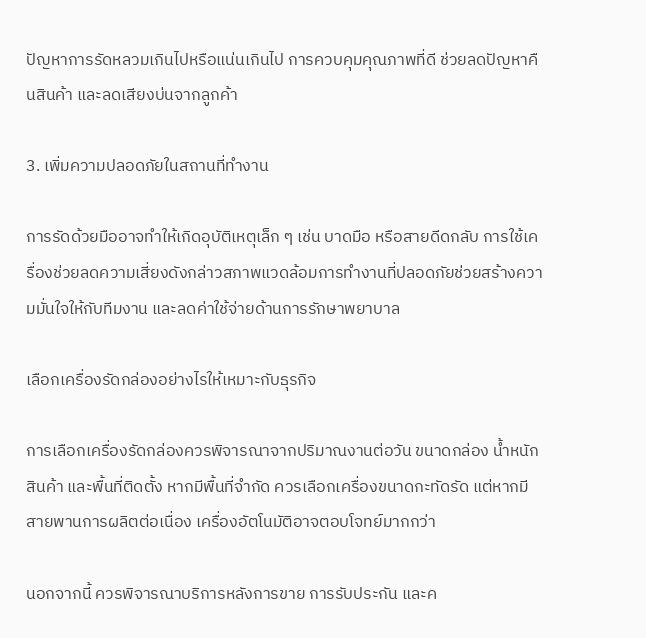ปัญหาการรัดหลวมเกินไปหรือแน่นเกินไป การควบคุมคุณภาพที่ดี ช่วยลดปัญหาคืนสินค้า และลดเสียงบ่นจากลูกค้า

3. เพิ่มความปลอดภัยในสถานที่ทำงาน

การรัดด้วยมืออาจทำให้เกิดอุบัติเหตุเล็ก ๆ เช่น บาดมือ หรือสายดีดกลับ การใช้เครื่องช่วยลดความเสี่ยงดังกล่าวสภาพแวดล้อมการทำงานที่ปลอดภัยช่วยสร้างความมั่นใจให้กับทีมงาน และลดค่าใช้จ่ายด้านการรักษาพยาบาล

เลือกเครื่องรัดกล่องอย่างไรให้เหมาะกับธุรกิจ

การเลือกเครื่องรัดกล่องควรพิจารณาจากปริมาณงานต่อวัน ขนาดกล่อง น้ำหนักสินค้า และพื้นที่ติดตั้ง หากมีพื้นที่จำกัด ควรเลือกเครื่องขนาดกะทัดรัด แต่หากมีสายพานการผลิตต่อเนื่อง เครื่องอัตโนมัติอาจตอบโจทย์มากกว่า

นอกจากนี้ ควรพิจารณาบริการหลังการขาย การรับประกัน และค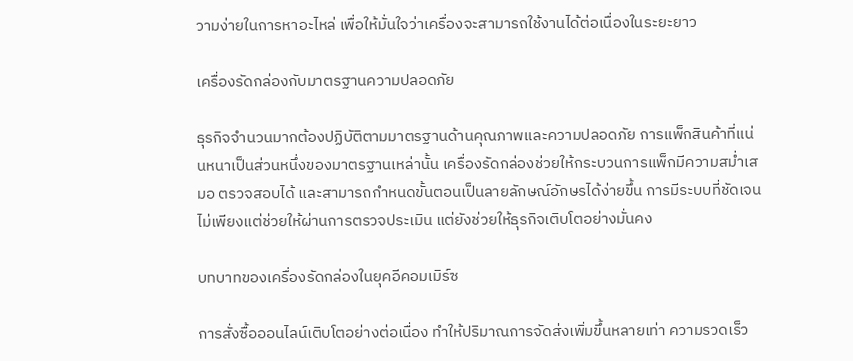วามง่ายในการหาอะไหล่ เพื่อให้มั่นใจว่าเครื่องจะสามารถใช้งานได้ต่อเนื่องในระยะยาว

เครื่องรัดกล่องกับมาตรฐานความปลอดภัย

ธุรกิจจำนวนมากต้องปฏิบัติตามมาตรฐานด้านคุณภาพและความปลอดภัย การแพ็กสินค้าที่แน่นหนาเป็นส่วนหนึ่งของมาตรฐานเหล่านั้น เครื่องรัดกล่องช่วยให้กระบวนการแพ็กมีความสม่ำเสมอ ตรวจสอบได้ และสามารถกำหนดขั้นตอนเป็นลายลักษณ์อักษรได้ง่ายขึ้น การมีระบบที่ชัดเจน ไม่เพียงแต่ช่วยให้ผ่านการตรวจประเมิน แต่ยังช่วยให้ธุรกิจเติบโตอย่างมั่นคง

บทบาทของเครื่องรัดกล่องในยุคอีคอมเมิร์ซ

การสั่งซื้อออนไลน์เติบโตอย่างต่อเนื่อง ทำให้ปริมาณการจัดส่งเพิ่มขึ้นหลายเท่า ความรวดเร็ว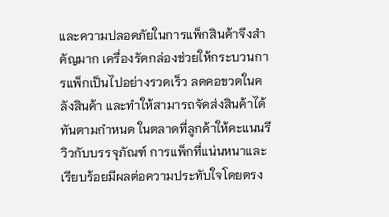และความปลอดภัยในการแพ็กสินค้าจึงสำคัญมาก เครื่องรัดกล่องช่วยให้กระบวนการแพ็กเป็นไปอย่างรวดเร็ว ลดคอขวดในคลังสินค้า และทำให้สามารถจัดส่งสินค้าได้ทันตามกำหนด ในตลาดที่ลูกค้าให้คะแนนรีวิวกับบรรจุภัณฑ์ การแพ็กที่แน่นหนาและเรียบร้อยมีผลต่อความประทับใจโดยตรง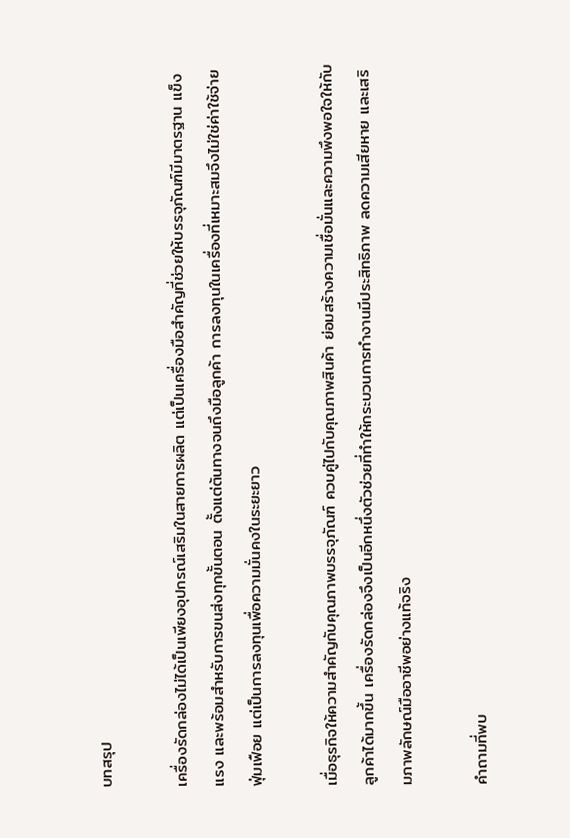บทสรุป

เครื่องรัดกล่องไม่ได้เป็นเพียงอุปกรณ์เสริมในสายการผลิต แต่เป็นเครื่องมือสำคัญที่ช่วยให้บรรจุภัณฑ์มีมาตรฐาน แข็งแรง และพร้อมสำหรับการขนส่งทุกขั้นตอน ตั้งแต่ต้นทางจนถึงมือลูกค้า การลงทุนในเครื่องที่เหมาะสมจึงไม่ใช่ค่าใช้จ่ายฟุ่มเฟือย แต่เป็นการลงทุนเพื่อความมั่นคงในระยะยาว

เมื่อธุรกิจให้ความสำคัญกับคุณภาพบรรจุภัณฑ์ ควบคู่ไปกับคุณภาพสินค้า ย่อมสร้างความเชื่อมั่นและความพึงพอใจให้กับลูกค้าได้มากขึ้น เครื่องรัดกล่องจึงเป็นอีกหนึ่งตัวช่วยที่ทำให้กระบวนการทำงานมีประสิทธิภาพ ลดความเสียหาย และเสริมภาพลักษณ์มืออาชีพอย่างแท้จริง

คำถามที่พบ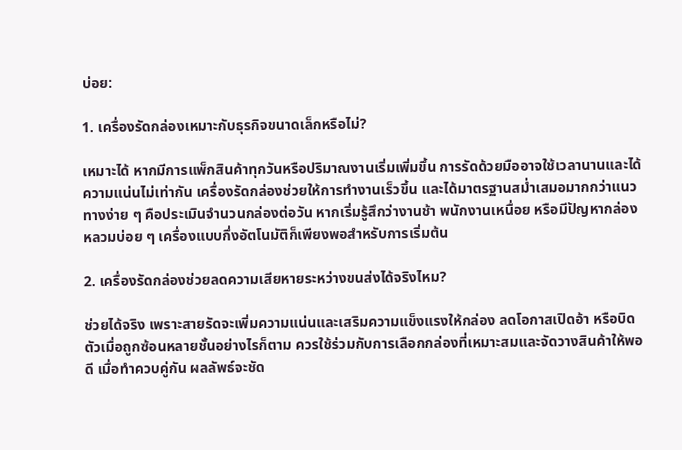บ่อย:

1. เครื่องรัดกล่องเหมาะกับธุรกิจขนาดเล็กหรือไม่?

เหมาะได้ หากมีการแพ็กสินค้าทุกวันหรือปริมาณงานเริ่มเพิ่มขึ้น การรัดด้วยมืออาจใช้เวลานานและได้ความแน่นไม่เท่ากัน เครื่องรัดกล่องช่วยให้การทำงานเร็วขึ้น และได้มาตรฐานสม่ำเสมอมากกว่าแนวทางง่าย ๆ คือประเมินจำนวนกล่องต่อวัน หากเริ่มรู้สึกว่างานช้า พนักงานเหนื่อย หรือมีปัญหากล่องหลวมบ่อย ๆ เครื่องแบบกึ่งอัตโนมัติก็เพียงพอสำหรับการเริ่มต้น

2. เครื่องรัดกล่องช่วยลดความเสียหายระหว่างขนส่งได้จริงไหม?

ช่วยได้จริง เพราะสายรัดจะเพิ่มความแน่นและเสริมความแข็งแรงให้กล่อง ลดโอกาสเปิดอ้า หรือบิดตัวเมื่อถูกซ้อนหลายชั้นอย่างไรก็ตาม ควรใช้ร่วมกับการเลือกกล่องที่เหมาะสมและจัดวางสินค้าให้พอดี เมื่อทำควบคู่กัน ผลลัพธ์จะชัด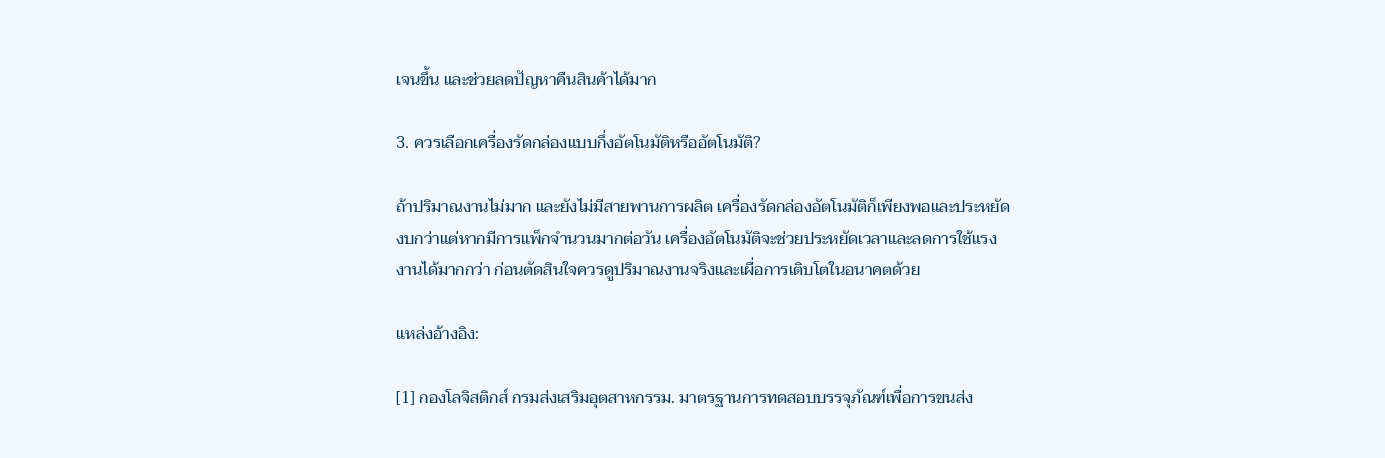เจนขึ้น และช่วยลดปัญหาคืนสินค้าได้มาก

3. ควรเลือกเครื่องรัดกล่องแบบกึ่งอัตโนมัติหรืออัตโนมัติ?

ถ้าปริมาณงานไม่มาก และยังไม่มีสายพานการผลิต เครื่องรัดกล่องอัตโนมัติก็เพียงพอและประหยัดงบกว่าแต่หากมีการแพ็กจำนวนมากต่อวัน เครื่องอัตโนมัติจะช่วยประหยัดเวลาและลดการใช้แรงงานได้มากกว่า ก่อนตัดสินใจควรดูปริมาณงานจริงและเผื่อการเติบโตในอนาคตด้วย

แหล่งอ้างอิง:

[1] กองโลจิสติกส์ กรมส่งเสริมอุตสาหกรรม. มาตรฐานการทดสอบบรรจุภัณฑ์เพื่อการขนส่ง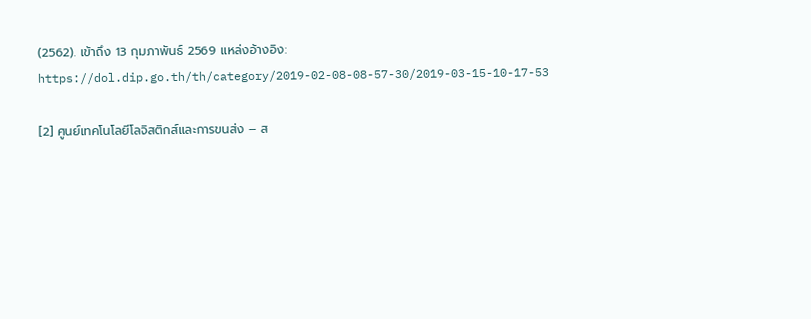(2562). เข้าถึง 13 กุมภาพันธ์ 2569 แหล่งอ้างอิง: https://dol.dip.go.th/th/category/2019-02-08-08-57-30/2019-03-15-10-17-53

[2] ศูนย์เทคโนโลยีโลจิสติกส์และการขนส่ง – ส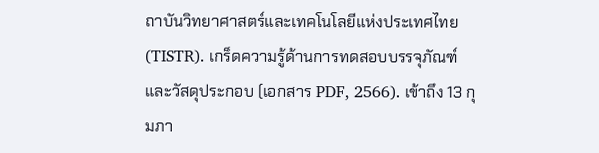ถาบันวิทยาศาสตร์และเทคโนโลยีแห่งประเทศไทย (TISTR). เกร็ดความรู้ด้านการทดสอบบรรจุภัณฑ์และวัสดุประกอบ (เอกสาร PDF, 2566). เข้าถึง 13 กุมภา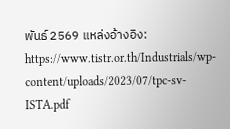พันธ์ 2569 แหล่งอ้างอิง: https://www.tistr.or.th/Industrials/wp-content/uploads/2023/07/tpc-sv-ISTA.pdf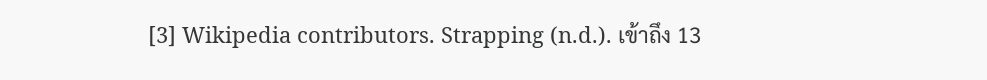[3] Wikipedia contributors. Strapping (n.d.). เข้าถึง 13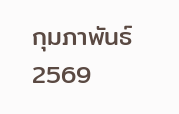กุมภาพันธ์  2569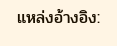แหล่งอ้างอิง: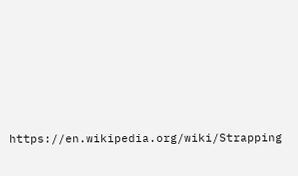https://en.wikipedia.org/wiki/Strapping